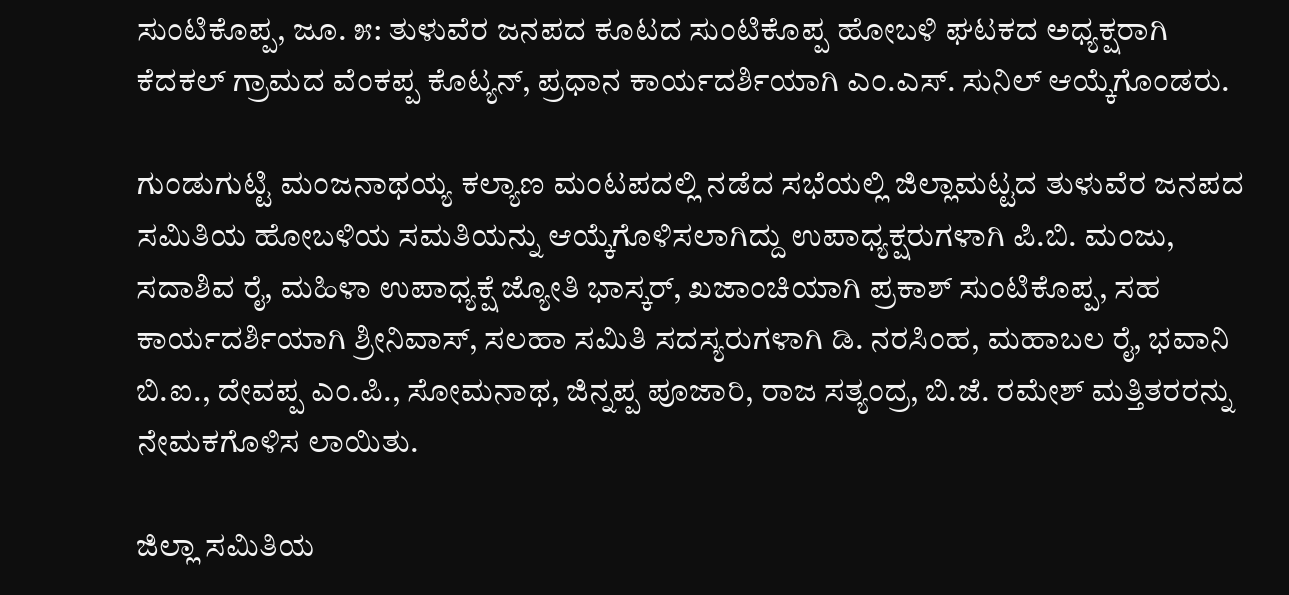ಸುಂಟಿಕೊಪ್ಪ, ಜೂ. ೫: ತುಳುವೆರ ಜನಪದ ಕೂಟದ ಸುಂಟಿಕೊಪ್ಪ ಹೋಬಳಿ ಘಟಕದ ಅಧ್ಯಕ್ಷರಾಗಿ ಕೆದಕಲ್ ಗ್ರಾಮದ ವೆಂಕಪ್ಪ ಕೊಟ್ಯನ್, ಪ್ರಧಾನ ಕಾರ್ಯದರ್ಶಿಯಾಗಿ ಎಂ.ಎಸ್. ಸುನಿಲ್ ಆಯ್ಕೆಗೊಂಡರು.

ಗುಂಡುಗುಟ್ಟಿ ಮಂಜನಾಥಯ್ಯ ಕಲ್ಯಾಣ ಮಂಟಪದಲ್ಲಿ ನಡೆದ ಸಭೆಯಲ್ಲಿ ಜಿಲ್ಲಾಮಟ್ಟದ ತುಳುವೆರ ಜನಪದ ಸಮಿತಿಯ ಹೋಬಳಿಯ ಸಮತಿಯನ್ನು ಆಯ್ಕೆಗೊಳಿಸಲಾಗಿದ್ದು ಉಪಾಧ್ಯಕ್ಷರುಗಳಾಗಿ ಪಿ.ಬಿ. ಮಂಜು, ಸದಾಶಿವ ರೈ, ಮಹಿಳಾ ಉಪಾಧ್ಯಕ್ಷೆ ಜ್ಯೋತಿ ಭಾಸ್ಕರ್, ಖಜಾಂಚಿಯಾಗಿ ಪ್ರಕಾಶ್ ಸುಂಟಿಕೊಪ್ಪ, ಸಹ ಕಾರ್ಯದರ್ಶಿಯಾಗಿ ಶ್ರೀನಿವಾಸ್, ಸಲಹಾ ಸಮಿತಿ ಸದಸ್ಯರುಗಳಾಗಿ ಡಿ. ನರಸಿಂಹ, ಮಹಾಬಲ ರೈ, ಭವಾನಿ ಬಿ.ಐ., ದೇವಪ್ಪ ಎಂ.ಪಿ., ಸೋಮನಾಥ, ಜಿನ್ನಪ್ಪ ಪೂಜಾರಿ, ರಾಜ ಸತ್ಯಂದ್ರ, ಬಿ.ಜೆ. ರಮೇಶ್ ಮತ್ತಿತರರನ್ನು ನೇಮಕಗೊಳಿಸ ಲಾಯಿತು.

ಜಿಲ್ಲಾ ಸಮಿತಿಯ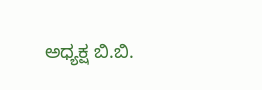ಅಧ್ಯಕ್ಷ ಬಿ.ಬಿ.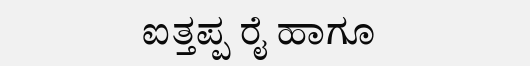ಐತ್ತಪ್ಪ ರೈ ಹಾಗೂ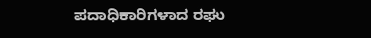ಪದಾಧಿಕಾರಿಗಳಾದ ರಘು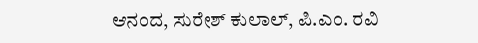ಆನಂದ, ಸುರೇಶ್ ಕುಲಾಲ್, ಪಿ.ಎಂ. ರವಿ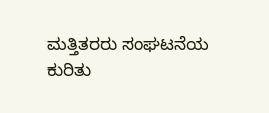ಮತ್ತಿತರರು ಸಂಘಟನೆಯ ಕುರಿತು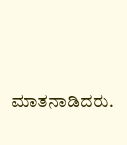ಮಾತನಾಡಿದರು.